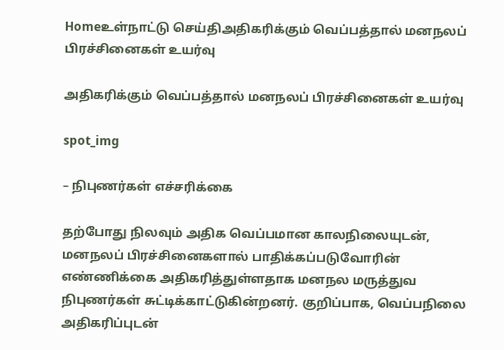Homeஉள்நாட்டு செய்திஅதிகரிக்கும் வெப்பத்தால் மனநலப் பிரச்சினைகள் உயர்வு

அதிகரிக்கும் வெப்பத்தால் மனநலப் பிரச்சினைகள் உயர்வு

spot_img

– நிபுணர்கள் எச்சரிக்கை

தற்போது நிலவும் அதிக வெப்பமான காலநிலையுடன், மனநலப் பிரச்சினைகளால் பாதிக்கப்படுவோரின் எண்ணிக்கை அதிகரித்துள்ளதாக மனநல மருத்துவ நிபுணர்கள் சுட்டிக்காட்டுகின்றனர். குறிப்பாக, வெப்பநிலை அதிகரிப்புடன்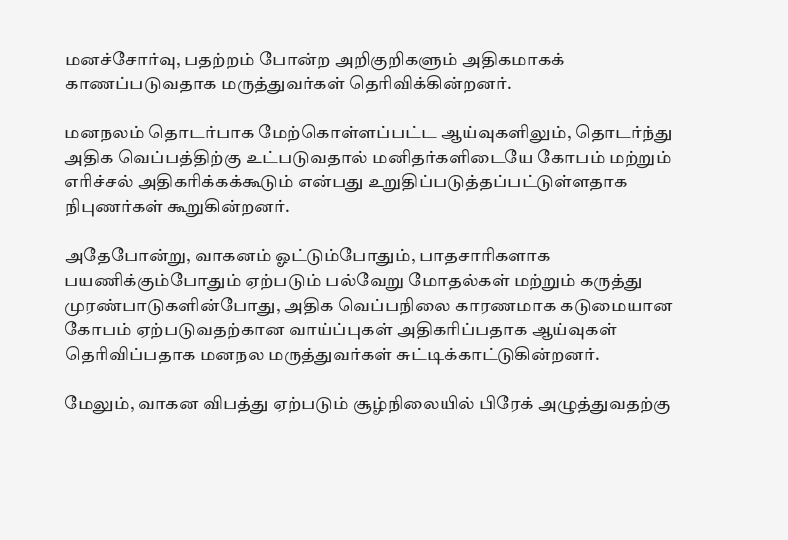மனச்சோர்வு, பதற்றம் போன்ற அறிகுறிகளும் அதிகமாகக் காணப்படுவதாக மருத்துவர்கள் தெரிவிக்கின்றனர்.

மனநலம் தொடர்பாக மேற்கொள்ளப்பட்ட ஆய்வுகளிலும், தொடர்ந்து அதிக வெப்பத்திற்கு உட்படுவதால் மனிதர்களிடையே கோபம் மற்றும் எரிச்சல் அதிகரிக்கக்கூடும் என்பது உறுதிப்படுத்தப்பட்டுள்ளதாக நிபுணர்கள் கூறுகின்றனர்.

அதேபோன்று, வாகனம் ஓட்டும்போதும், பாதசாரிகளாக பயணிக்கும்போதும் ஏற்படும் பல்வேறு மோதல்கள் மற்றும் கருத்து முரண்பாடுகளின்போது, அதிக வெப்பநிலை காரணமாக கடுமையான கோபம் ஏற்படுவதற்கான வாய்ப்புகள் அதிகரிப்பதாக ஆய்வுகள் தெரிவிப்பதாக மனநல மருத்துவர்கள் சுட்டிக்காட்டுகின்றனர்.

மேலும், வாகன விபத்து ஏற்படும் சூழ்நிலையில் பிரேக் அழுத்துவதற்கு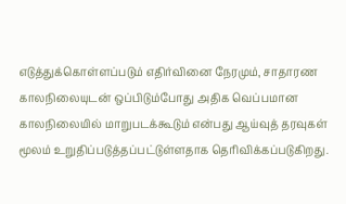எடுத்துக்கொள்ளப்படும் எதிர்வினை நேரமும், சாதாரண காலநிலையுடன் ஒப்பிடும்போது அதிக வெப்பமான காலநிலையில் மாறுபடக்கூடும் என்பது ஆய்வுத் தரவுகள் மூலம் உறுதிப்படுத்தப்பட்டுள்ளதாக தெரிவிக்கப்படுகிறது.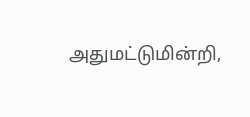அதுமட்டுமின்றி,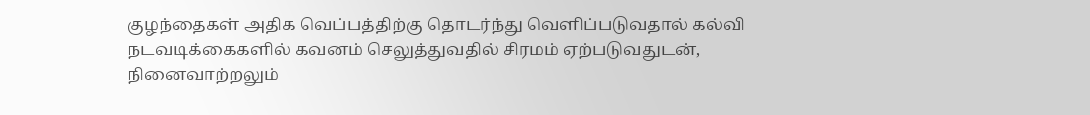குழந்தைகள் அதிக வெப்பத்திற்கு தொடர்ந்து வெளிப்படுவதால் கல்வி நடவடிக்கைகளில் கவனம் செலுத்துவதில் சிரமம் ஏற்படுவதுடன், நினைவாற்றலும்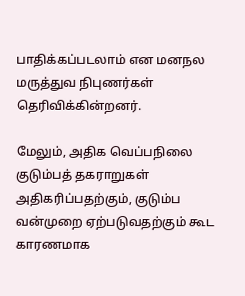பாதிக்கப்படலாம் என மனநல மருத்துவ நிபுணர்கள் தெரிவிக்கின்றனர்.

மேலும், அதிக வெப்பநிலை குடும்பத் தகராறுகள் அதிகரிப்பதற்கும், குடும்ப வன்முறை ஏற்படுவதற்கும் கூட காரணமாக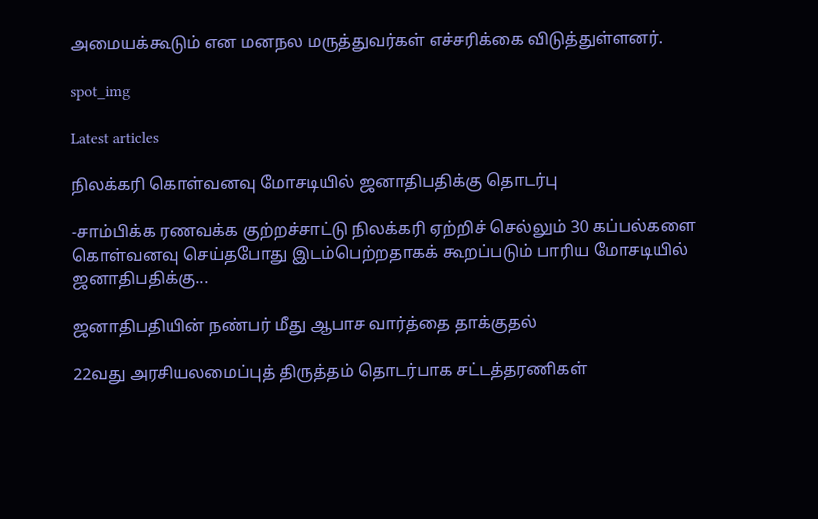அமையக்கூடும் என மனநல மருத்துவர்கள் எச்சரிக்கை விடுத்துள்ளனர்.

spot_img

Latest articles

நிலக்கரி கொள்வனவு மோசடியில் ஜனாதிபதிக்கு தொடர்பு

-சாம்பிக்க ரணவக்க குற்றச்சாட்டு நிலக்கரி ஏற்றிச் செல்லும் 30 கப்பல்களை கொள்வனவு செய்தபோது இடம்பெற்றதாகக் கூறப்படும் பாரிய மோசடியில் ஜனாதிபதிக்கு...

ஜனாதிபதியின் நண்பர் மீது ஆபாச வார்த்தை தாக்குதல்

22வது அரசியலமைப்புத் திருத்தம் தொடர்பாக சட்டத்தரணிகள்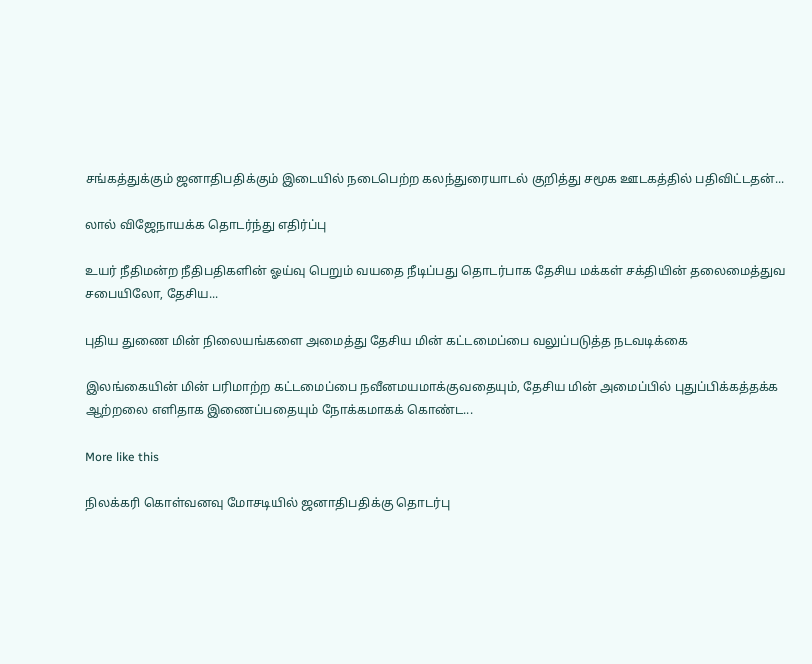சங்கத்துக்கும் ஜனாதிபதிக்கும் இடையில் நடைபெற்ற கலந்துரையாடல் குறித்து சமூக ஊடகத்தில் பதிவிட்டதன்...

லால் விஜேநாயக்க தொடர்ந்து எதிர்ப்பு

உயர் நீதிமன்ற நீதிபதிகளின் ஓய்வு பெறும் வயதை நீடிப்பது தொடர்பாக தேசிய மக்கள் சக்தியின் தலைமைத்துவ சபையிலோ, தேசிய...

புதிய துணை மின் நிலையங்களை அமைத்து தேசிய மின் கட்டமைப்பை வலுப்படுத்த நடவடிக்கை

இலங்கையின் மின் பரிமாற்ற கட்டமைப்பை நவீனமயமாக்குவதையும், தேசிய மின் அமைப்பில் புதுப்பிக்கத்தக்க ஆற்றலை எளிதாக இணைப்பதையும் நோக்கமாகக் கொண்ட...

More like this

நிலக்கரி கொள்வனவு மோசடியில் ஜனாதிபதிக்கு தொடர்பு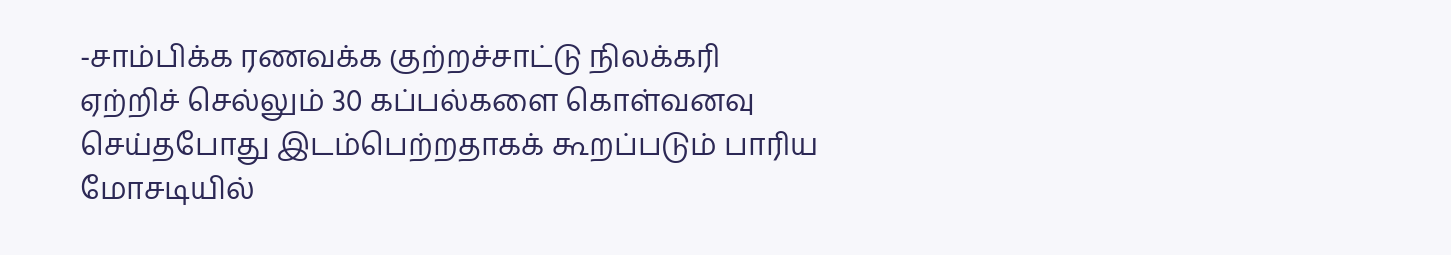-சாம்பிக்க ரணவக்க குற்றச்சாட்டு நிலக்கரி ஏற்றிச் செல்லும் 30 கப்பல்களை கொள்வனவு செய்தபோது இடம்பெற்றதாகக் கூறப்படும் பாரிய மோசடியில்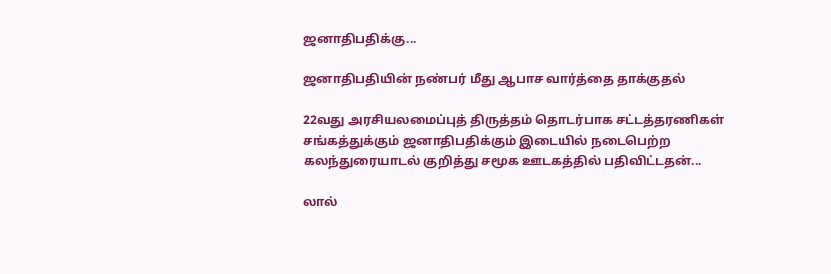ஜனாதிபதிக்கு...

ஜனாதிபதியின் நண்பர் மீது ஆபாச வார்த்தை தாக்குதல்

22வது அரசியலமைப்புத் திருத்தம் தொடர்பாக சட்டத்தரணிகள் சங்கத்துக்கும் ஜனாதிபதிக்கும் இடையில் நடைபெற்ற கலந்துரையாடல் குறித்து சமூக ஊடகத்தில் பதிவிட்டதன்...

லால்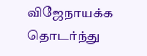விஜேநாயக்க தொடர்ந்து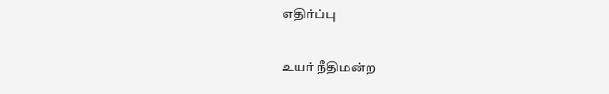எதிர்ப்பு

உயர் நீதிமன்ற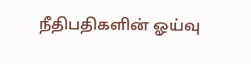நீதிபதிகளின் ஓய்வு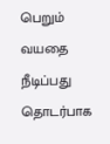பெறும் வயதை நீடிப்பது தொடர்பாக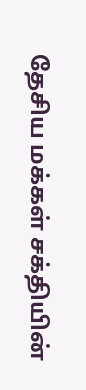தேசிய மக்கள் சக்தியின்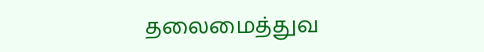தலைமைத்துவ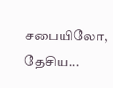சபையிலோ, தேசிய...